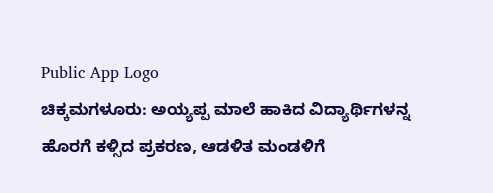Public App Logo
ಚಿಕ್ಕಮಗಳೂರು: ಅಯ್ಯಪ್ಪ ಮಾಲೆ ಹಾಕಿದ ವಿದ್ಯಾರ್ಥಿಗಳನ್ನ ಹೊರಗೆ ಕಳ್ಸಿದ ಪ್ರಕರಣ, ಆಡಳಿತ ಮಂಡಳಿಗೆ‌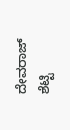ದೇವರಾಜ್‌ ಶೆಟ್ಟಿ‌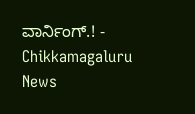ವಾರ್ನಿಂಗ್.! - Chikkamagaluru News